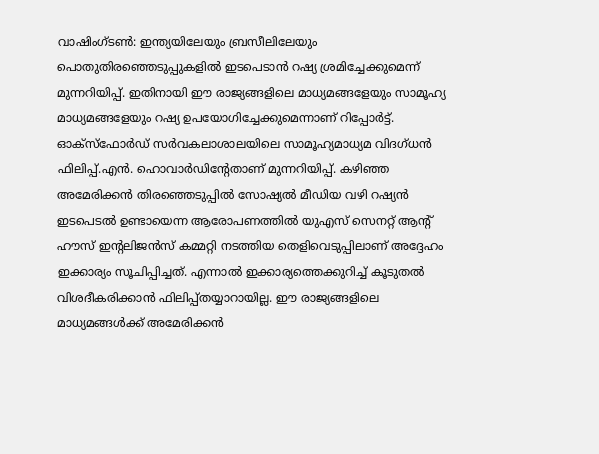വാഷിംഗ്ടൺ: ഇന്ത്യയിലേയും ബ്രസീലിലേയും പൊതുതിരഞ്ഞെടുപ്പുകളിൽ ഇടപെടാൻ റഷ്യ ശ്രമിച്ചേക്കുമെന്ന് മുന്നറിയിപ്പ്. ഇതിനായി ഈ രാജ്യങ്ങളിലെ മാധ്യമങ്ങളേയും സാമൂഹ്യ മാധ്യമങ്ങളേയും റഷ്യ ഉപയോഗിച്ചേക്കുമെന്നാണ് റിപ്പോർട്ട്. ഓക്സ്ഫോർഡ് സർവകലാശാലയിലെ സാമൂഹ്യമാധ്യമ വിദഗ്ധൻ ഫിലിപ്പ്.എൻ. ഹൊവാർഡിന്റേതാണ് മുന്നറിയിപ്പ്. കഴിഞ്ഞ അമേരിക്കൻ തിരഞ്ഞെടുപ്പിൽ സോഷ്യൽ മീഡിയ വഴി റഷ്യൻ ഇടപെടൽ ഉണ്ടായെന്ന ആരോപണത്തിൽ യുഎസ് സെനറ്റ് ആന്റ് ഹൗസ് ഇന്റലിജൻസ് കമ്മറ്റി നടത്തിയ തെളിവെടുപ്പിലാണ് അദ്ദേഹം ഇക്കാര്യം സൂചിപ്പിച്ചത്. എന്നാൽ ഇക്കാര്യത്തെക്കുറിച്ച് കൂടുതൽ വിശദീകരിക്കാൻ ഫിലിപ്പ്തയ്യാറായില്ല. ഈ രാജ്യങ്ങളിലെ മാധ്യമങ്ങൾക്ക് അമേരിക്കൻ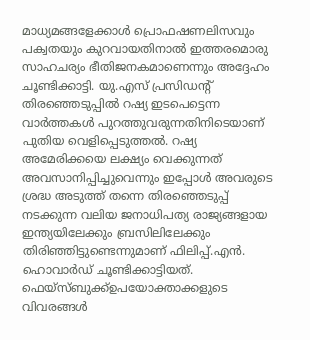മാധ്യമങ്ങളേക്കാൾ പ്രൊഫഷണലിസവും പക്വതയും കുറവായതിനാൽ ഇത്തരമൊരു സാഹചര്യം ഭീതിജനകമാണെന്നും അദ്ദേഹം ചൂണ്ടിക്കാട്ടി. യു.എസ് പ്രസിഡന്റ് തിരഞ്ഞെടുപ്പിൽ റഷ്യ ഇടപെട്ടെന്ന വാർത്തകൾ പുറത്തുവരുന്നതിനിടെയാണ് പുതിയ വെളിപ്പെടുത്തൽ. റഷ്യ അമേരിക്കയെ ലക്ഷ്യം വെക്കുന്നത് അവസാനിപ്പിച്ചുവെന്നും ഇപ്പോൾ അവരുടെ ശ്രദ്ധ അടുത്ത് തന്നെ തിരഞ്ഞെടുപ്പ് നടക്കുന്ന വലിയ ജനാധിപത്യ രാജ്യങ്ങളായ ഇന്ത്യയിലേക്കും ബ്രസിലിലേക്കും തിരിഞ്ഞിട്ടുണ്ടെന്നുമാണ് ഫിലിപ്പ്.എൻ. ഹൊവാർഡ് ചൂണ്ടിക്കാട്ടിയത്. ഫെയ്സ്ബുക്ക്ഉപയോക്താക്കളുടെ വിവരങ്ങൾ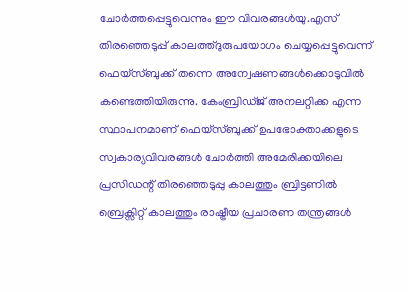ചോർത്തപ്പെട്ടുവെന്നും ഈ വിവരങ്ങൾയു.എസ് തിരഞ്ഞെടുപ്പ് കാലത്ത്ദുരുപയോഗം ചെയ്യപ്പെട്ടുവെന്ന് ഫെയ്സ്ബുക്ക് തന്നെ അന്വേഷണങ്ങൾക്കൊടുവിൽ കണ്ടെത്തിയിരുന്നു. കേംബ്രിഡ്ജ് അനലറ്റിക്ക എന്ന സ്ഥാപനമാണ് ഫെയ്സ്ബുക്ക് ഉപഭോക്താക്കളുടെ സ്വകാര്യവിവരങ്ങൾ ചോർത്തി അമേരിക്കയിലെ പ്രസിഡന്റ് തിരഞ്ഞെടുപ്പു കാലത്തും ബ്രിട്ടണിൽ ബ്രെക്സിറ്റ് കാലത്തും രാഷ്ട്രീയ പ്രചാരണ തന്ത്രങ്ങൾ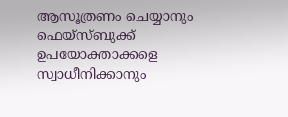ആസൂത്രണം ചെയ്യാനും ഫെയ്സ്ബുക്ക് ഉപയോക്താക്കളെ സ്വാധീനിക്കാനും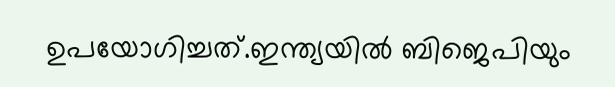ഉപയോഗിച്ചത്.ഇന്ത്യയിൽ ബിജെപിയും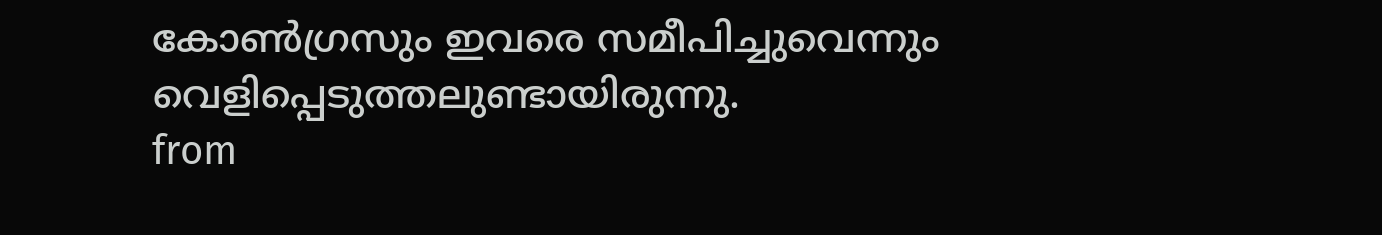കോൺഗ്രസും ഇവരെ സമീപിച്ചുവെന്നും വെളിപ്പെടുത്തലുണ്ടായിരുന്നു.
from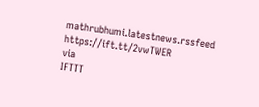mathrubhumi.latestnews.rssfeed https://ift.tt/2vwTWER
via
IFTTT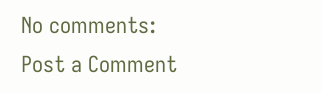No comments:
Post a Comment